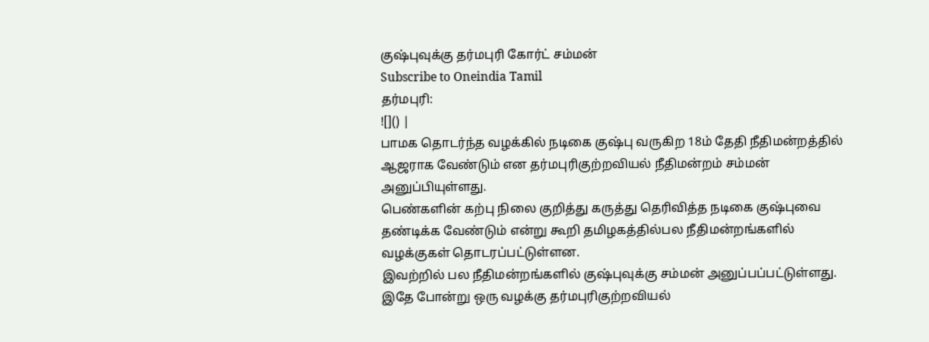குஷ்புவுக்கு தர்மபுரி கோர்ட் சம்மன்
Subscribe to Oneindia Tamil
தர்மபுரி:
![]() |
பாமக தொடர்ந்த வழக்கில் நடிகை குஷ்பு வருகிற 18ம் தேதி நீதிமன்றத்தில் ஆஜராக வேண்டும் என தர்மபுரிகுற்றவியல் நீதிமன்றம் சம்மன் அனுப்பியுள்ளது.
பெண்களின் கற்பு நிலை குறித்து கருத்து தெரிவித்த நடிகை குஷ்புவை தண்டிக்க வேண்டும் என்று கூறி தமிழகத்தில்பல நீதிமன்றங்களில் வழக்குகள் தொடரப்பட்டுள்ளன.
இவற்றில் பல நீதிமன்றங்களில் குஷ்புவுக்கு சம்மன் அனுப்பப்பட்டுள்ளது. இதே போன்று ஒரு வழக்கு தர்மபுரிகுற்றவியல்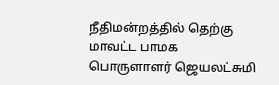நீதிமன்றத்தில் தெற்கு மாவட்ட பாமக பொருளாளர் ஜெயலட்சுமி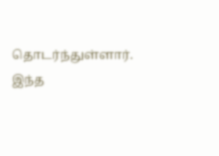தொடர்ந்துள்ளார்.
இந்த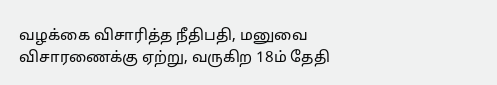வழக்கை விசாரித்த நீதிபதி, மனுவை விசாரணைக்கு ஏற்று, வருகிற 18ம் தேதி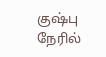குஷ்பு நேரில்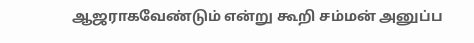ஆஜராகவேண்டும் என்று கூறி சம்மன் அனுப்ப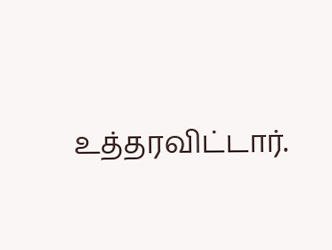உத்தரவிட்டார்.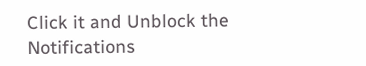Click it and Unblock the Notifications